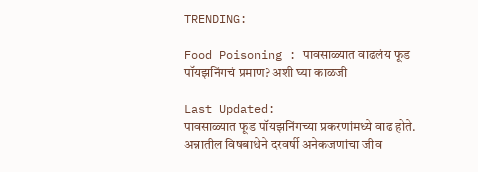TRENDING:

Food Poisoning : पावसाळ्यात वाढलंय फूड पॉयझनिंगचं प्रमाण? अशी घ्या काळजी

Last Updated:
पावसाळ्यात फूड पॉयझनिंगच्या प्रकरणांमध्ये वाढ होते. अन्नातील विषबाधेने दरवर्षी अनेकजणांचा जीव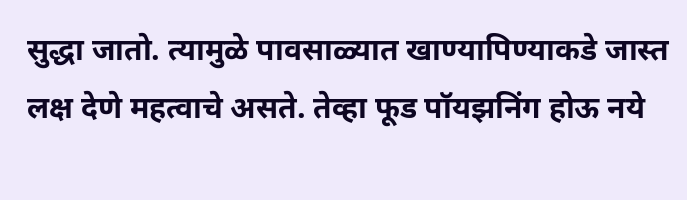सुद्धा जातो. त्यामुळे पावसाळ्यात खाण्यापिण्याकडे जास्त लक्ष देणे महत्वाचे असते. तेव्हा फूड पॉयझनिंग होऊ नये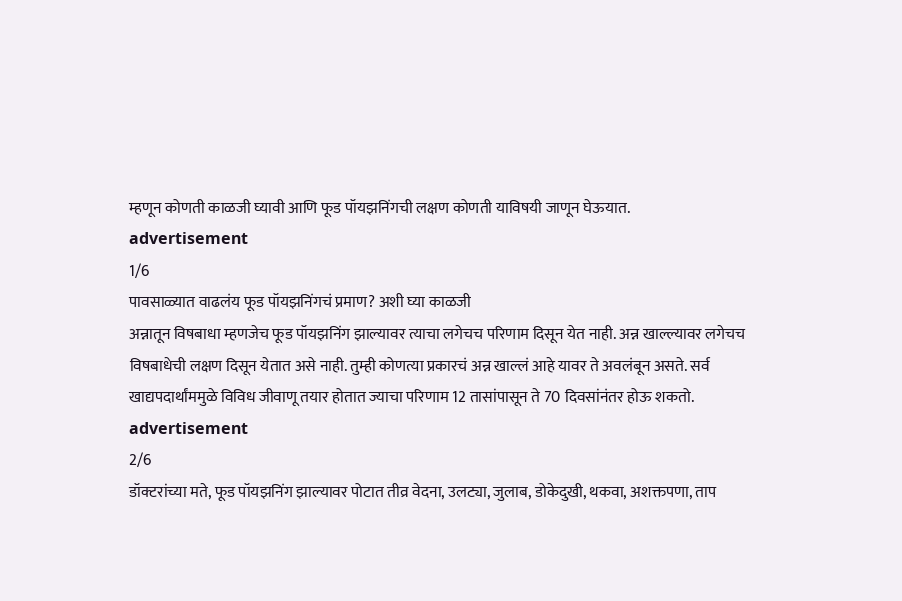म्हणून कोणती काळजी घ्यावी आणि फूड पॉयझनिंगची लक्षण कोणती याविषयी जाणून घेऊयात.
advertisement
1/6
पावसाळ्यात वाढलंय फूड पॉयझनिंगचं प्रमाण? अशी घ्या काळजी
अन्नातून विषबाधा म्हणजेच फूड पॉयझनिंग झाल्यावर त्याचा लगेचच परिणाम दिसून येत नाही. अन्न खाल्ल्यावर लगेचच विषबाधेची लक्षण दिसून येतात असे नाही. तुम्ही कोणत्या प्रकारचं अन्न खाल्लं आहे यावर ते अवलंबून असते. सर्व खाद्यपदार्थांममुळे विविध जीवाणू तयार होतात ज्याचा परिणाम 12 तासांपासून ते 70 दिवसांनंतर होऊ शकतो.
advertisement
2/6
डॉक्टरांच्या मते, फूड पॉयझनिंग झाल्यावर पोटात तीव्र वेदना, उलट्या, जुलाब, डोकेदुखी, थकवा, अशक्तपणा, ताप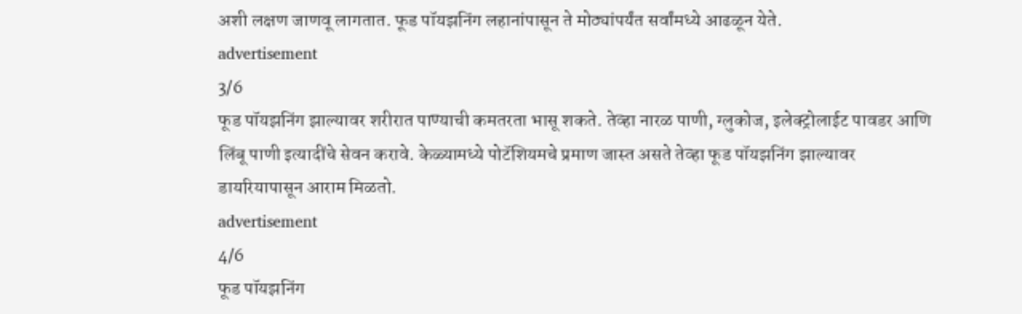अशी लक्षण जाणवू लागतात. फूड पॉयझनिंग लहानांपासून ते मोठ्यांपर्यंत सर्वांमध्ये आढळून येते.
advertisement
3/6
फूड पॉयझनिंग झाल्यावर शरीरात पाण्याची कमतरता भासू शकते. तेव्हा नारळ पाणी, ग्लुकोज, इलेक्ट्रोलाईट पावडर आणि लिंबू पाणी इत्यादींचे सेवन करावे. केळ्यामध्ये पोटॅशियमचे प्रमाण जास्त असते तेव्हा फूड पॉयझनिंग झाल्यावर डायरियापासून आराम मिळतो.
advertisement
4/6
फूड पॉयझनिंग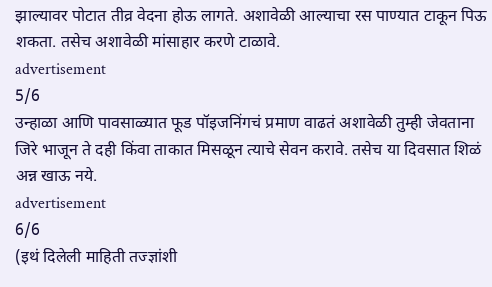झाल्यावर पोटात तीव्र वेदना होऊ लागते. अशावेळी आल्याचा रस पाण्यात टाकून पिऊ शकता. तसेच अशावेळी मांसाहार करणे टाळावे.
advertisement
5/6
उन्हाळा आणि पावसाळ्यात फूड पॉइजनिंगचं प्रमाण वाढतं अशावेळी तुम्ही जेवताना जिरे भाजून ते दही किंवा ताकात मिसळून त्याचे सेवन करावे. तसेच या दिवसात शिळं अन्न खाऊ नये.
advertisement
6/6
(इथं दिलेली माहिती तज्ज्ञांशी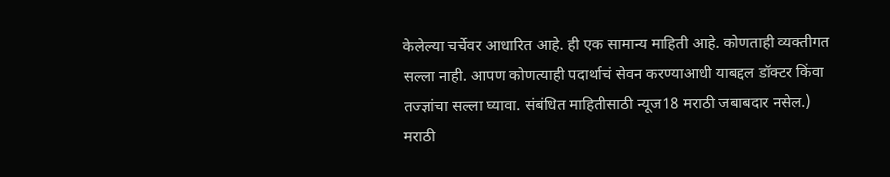केलेल्या चर्चेवर आधारित आहे. ही एक सामान्य माहिती आहे. कोणताही व्यक्तीगत सल्ला नाही. आपण कोणत्याही पदार्थाचं सेवन करण्याआधी याबद्दल डॉक्टर किंवा तज्ज्ञांचा सल्ला घ्यावा. संबंधित माहितीसाठी न्यूज18 मराठी जबाबदार नसेल.)
मराठी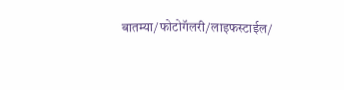बातम्या/फोटोगॅलरी/लाइफस्टाईल/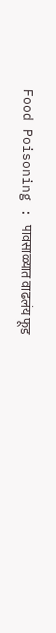Food Poisoning : पावसाळ्यात वाढलंय फूड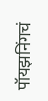पॉयझनिंगचं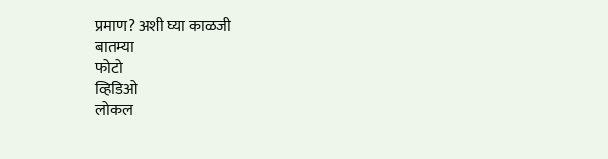प्रमाण? अशी घ्या काळजी
बातम्या
फोटो
व्हिडिओ
लोकल